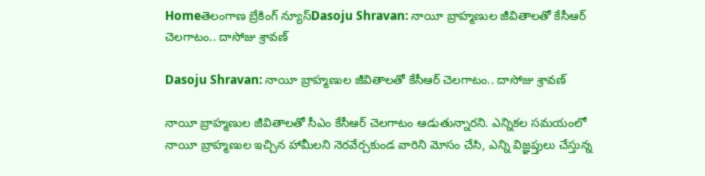Homeతెలంగాణ బ్రేకింగ్ న్యూస్Dasoju Shravan: నాయీ బ్రాహ్మణుల జీవితాలతో కేసీఆర్ చెలగాటం.. దాసోజు శ్రావణ్

Dasoju Shravan: నాయీ బ్రాహ్మణుల జీవితాలతో కేసీఆర్ చెలగాటం.. దాసోజు శ్రావణ్

నాయీ బ్రాహ్మణుల జీవితాలతో సీఎం కేసీఆర్ చెలగాటం ఆడుతున్నారని. ఎన్నికల సమయంలో నాయీ బ్రాహ్మణుల ఇచ్చిన హామీలని నెరవేర్చకుండ వారిని మోసం చేసి, ఎన్ని విజ్ఞప్తులు చేస్తున్న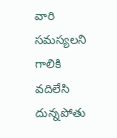వారి సమస్యలని గాలికి వదిలేసి దున్నపోతు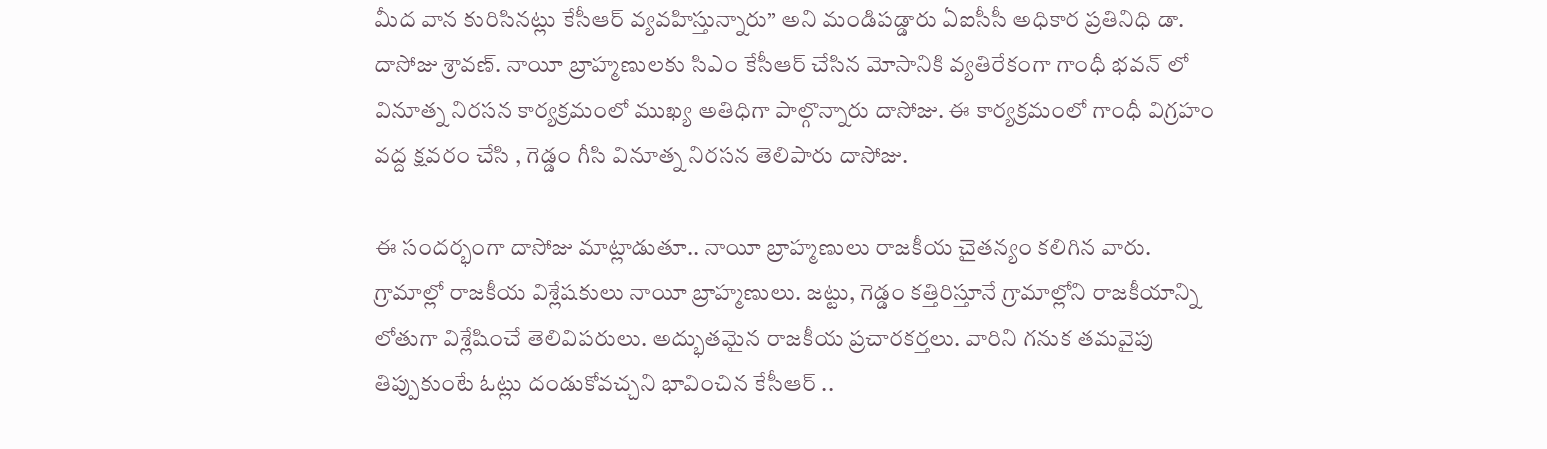మీద వాన కురిసినట్లు కేసీఆర్ వ్యవహిస్తున్నారు” అని మండిపడ్డారు ఏఐసీసీ అధికార ప్రతినిధి డా. దాసోజు శ్రావణ్. నాయీ బ్రాహ్మణులకు సిఎం కేసీఆర్ చేసిన మోసానికి వ్యతిరేకంగా గాంధీ భవన్ లో వినూత్న నిరసన కార్యక్రమంలో ముఖ్య అతిధిగా పాల్గొన్నారు దాసోజు. ఈ కార్యక్రమంలో గాంధీ విగ్రహం వద్ద క్షవరం చేసి , గెడ్డం గీసి వినూత్న నిరసన తెలిపారు దాసోజు.

ఈ సందర్భంగా దాసోజు మాట్లాడుతూ.. నాయీ బ్రాహ్మణులు రాజకీయ చైతన్యం కలిగిన వారు. గ్రామాల్లో రాజకీయ విశ్లేషకులు నాయీ బ్రాహ్మణులు. జట్టు, గెడ్డం కత్తిరిస్తూనే గ్రామాల్లోని రాజకీయాన్ని లోతుగా విశ్లేషించే తెలివిపరులు. అద్భుతమైన రాజకీయ ప్రచారకర్తలు. వారిని గనుక తమవైపు తిప్పుకుంటే ఓట్లు దండుకోవచ్చని భావించిన కేసీఆర్ ..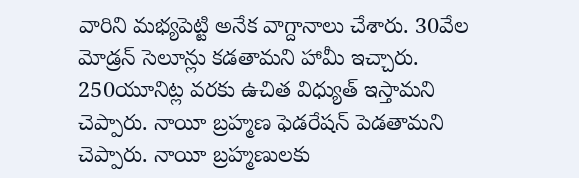వారిని మభ్యపెట్టి అనేక వాగ్దానాలు చేశారు. 30వేల మోడ్రన్ సెలూన్లు కడతామని హామీ ఇచ్చారు. 250యూనిట్ల వరకు ఉచిత విధ్యుత్ ఇస్తామని చెప్పారు. నాయీ బ్రహ్మణ ఫెడరేషన్ పెడతామని చెప్పారు. నాయీ బ్రహ్మణులకు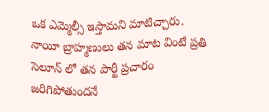ఒక ఎమ్మెల్సీ ఇస్తామని మాటిచ్చారు. నాయీ బ్రాహ్మణులు తన మాట వింటే ప్రతి సెలూన్ లో తన పార్టీ ప్రచారం జరిగిపోతుందనే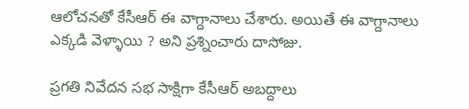ఆలోచనతో కేసీఆర్ ఈ వాగ్దానాలు చేశారు. అయితే ఈ వాగ్దానాలు ఎక్కడి వెళ్ళాయి ? అని ప్రశ్నించారు దాసోజు.

ప్రగతి నివేదన సభ సాక్షిగా కేసీఆర్ అబద్దాలు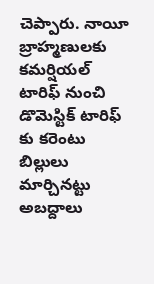చెప్పారు. నాయీ బ్రాహ్మణులకు  కమర్షియల్ టారిఫ్ నుంచి డొమెస్టిక్ టారిఫ్ కు కరెంటు బిల్లులు మార్చినట్టు అబద్దాలు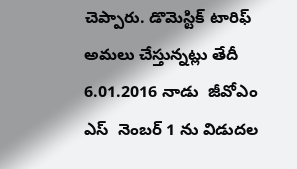చెప్పారు. డొమెస్టిక్ టారిఫ్ అమలు చేస్తున్నట్లు తేదీ 6.01.2016 నాడు  జీవోఎం ఎస్  నెంబర్ 1 ను విడుదల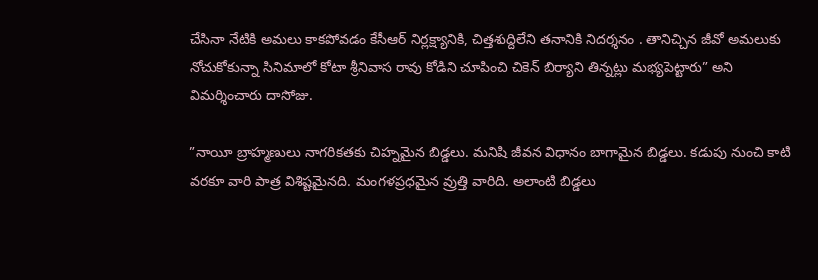చేసినా నేటికి అమలు కాకపోవడం కేసీఆర్ నిర్లక్ష్యానికి, చిత్తశుద్దిలేని తనానికి నిదర్శనం . తానిచ్చిన జీవో అమలుకు నోచుకోకున్నా సినిమాలో కోటా శ్రీనివాస రావు కోడిని చూపించి చికెన్ బిర్యాని తిన్నట్లు మభ్యపెట్టారు” అని విమర్శించారు దాసోజు.

”నాయీ బ్రాహ్మణులు నాగరికతకు చిహ్నమైన బిడ్డలు. మనిషి జీవన విధానం బాగామైన బిడ్డలు. కడుపు నుంచి కాటి వరకూ వారి పాత్ర విశిష్టమైనది. మంగళప్రధమైన వ్రుత్తి వారిది. అలాంటి బిడ్డలు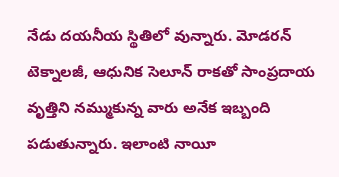నేడు దయనీయ స్థితిలో వున్నారు. మోడరన్ టెక్నాలజీ, ఆధునిక సెలూన్ రాకతో సాంప్రదాయ వృత్తిని నమ్ముకున్న వారు అనేక ఇబ్బంది పడుతున్నారు. ఇలాంటి నాయీ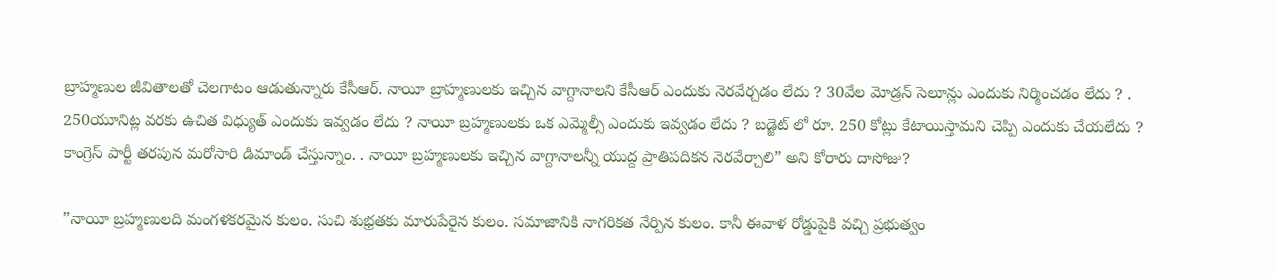బ్రాహ్మణుల జీవితాలతో చెలగాటం ఆడుతున్నారు కేసీఆర్. నాయీ బ్రాహ్మణులకు ఇచ్చిన వాగ్దానాలని కేసీఆర్ ఎందుకు నెరవేర్చడం లేదు ? 30వేల మోడ్రన్ సెలూన్లు ఎందుకు నిర్మించడం లేదు ? . 250యూనిట్ల వరకు ఉచిత విధ్యుత్ ఎందుకు ఇవ్వడం లేదు ? నాయీ బ్రహ్మణులకు ఒక ఎమ్మెల్సీ ఎందుకు ఇవ్వడం లేదు ? బడ్జెట్ లో రూ. 250 కోట్లు కేటాయిస్తామని చెప్పి ఎందుకు చేయలేదు ? కాంగ్రెస్ పార్టీ తరపున మరోసారి డిమాండ్ చేస్తున్నాం. . నాయీ బ్రహ్మణులకు ఇచ్చిన వాగ్దానాలన్నీ యుద్ద ప్రాతిపదికన నెరవేర్చాలి” అని కోరారు దాసోజు?

”నాయీ బ్రహ్మణులది మంగళకరమైన కులం. సుచి శుభ్రతకు మారుపేరైన కులం. సమాజానికి నాగరికత నేర్పిన కులం. కానీ ఈవాళ రోడ్డుపైకి వచ్చి ప్రభుత్వం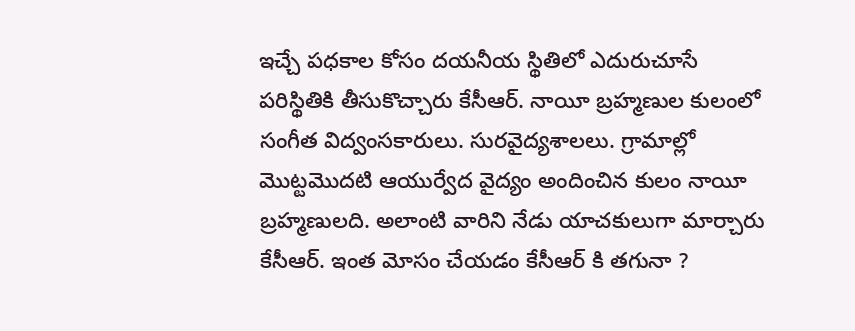ఇచ్చే పధకాల కోసం దయనీయ స్థితిలో ఎదురుచూసే పరిస్థితికి తీసుకొచ్చారు కేసీఆర్. నాయీ బ్రహ్మణుల కులంలో సంగీత విద్వంసకారులు. సురవైద్యశాలలు. గ్రామాల్లో మొట్టమొదటి ఆయుర్వేద వైద్యం అందించిన కులం నాయీ బ్రహ్మణులది. అలాంటి వారిని నేడు యాచకులుగా మార్చారు కేసీఆర్. ఇంత మోసం చేయడం కేసీఆర్ కి తగునా ?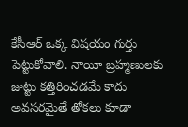కేసీఆర్ ఒక్క విషయం గుర్తు పెట్టుకోవాలి. నాయీ బ్రహ్మణులకు జుట్టు కత్తిరించడమే కాదు అవసరమైతే తోకలు కూడా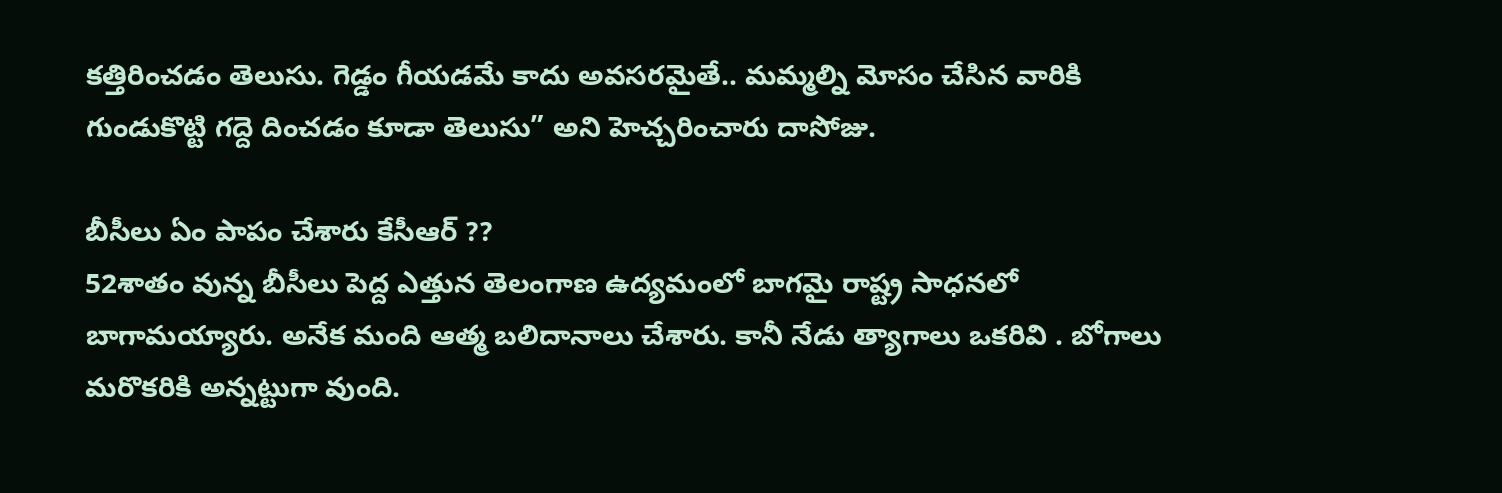కత్తిరించడం తెలుసు. గెడ్డం గీయడమే కాదు అవసరమైతే.. మమ్మల్ని మోసం చేసిన వారికి గుండుకొట్టి గద్దె దించడం కూడా తెలుసు” అని హెచ్చరించారు దాసోజు.

బీసీలు ఏం పాపం చేశారు కేసీఆర్ ??
52శాతం వున్న బీసీలు పెద్ద ఎత్తున తెలంగాణ ఉద్యమంలో బాగమై రాష్ట్ర సాధనలో బాగామయ్యారు. అనేక మంది ఆత్మ బలిదానాలు చేశారు. కానీ నేడు త్యాగాలు ఒకరివి . బోగాలు మరొకరికి అన్నట్టుగా వుంది.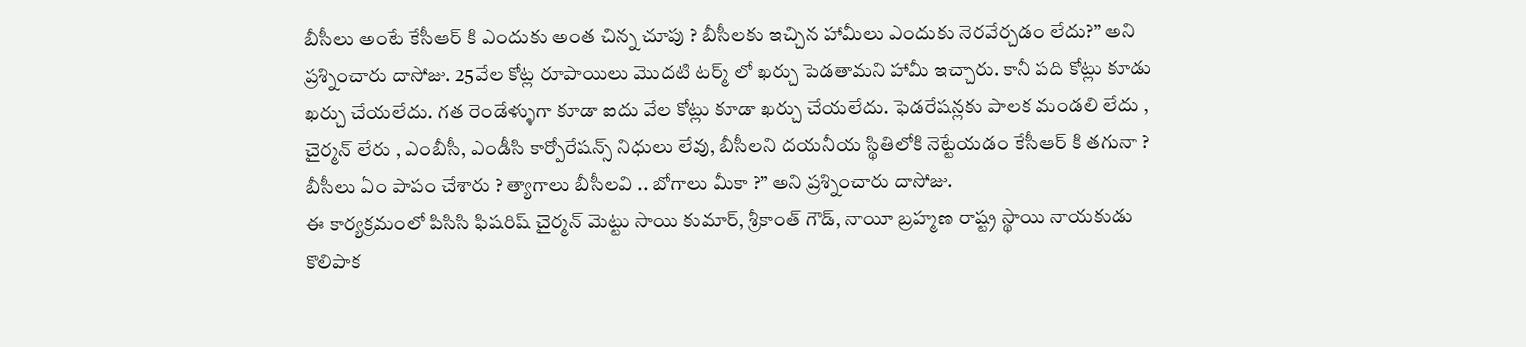బీసీలు అంటే కేసీఆర్ కి ఎందుకు అంత చిన్న చూపు ? బీసీలకు ఇచ్చిన హామీలు ఎందుకు నెరవేర్చడం లేదు?” అని ప్రశ్నించారు దాసోజు. 25వేల కోట్ల రూపాయిలు మొదటి టర్మ్ లో ఖర్చు పెడతామని హామీ ఇచ్చారు. కానీ పది కోట్లు కూడు ఖర్చు చేయలేదు. గత రెండేళ్ళుగా కూడా ఐదు వేల కోట్లు కూడా ఖర్చు చేయలేదు. ఫెడరేషన్లకు పాలక మండలి లేదు , చైర్మన్ లేరు , ఎంబీసీ, ఎండీసి కార్పోరేషన్స్ నిధులు లేవు, బీసీలని దయనీయ స్థితిలోకి నెట్టేయడం కేసీఆర్ కి తగునా ? బీసీలు ఏం పాపం చేశారు ? త్యాగాలు బీసీలవి .. బోగాలు మీకా ?” అని ప్రశ్నించారు దాసోజు.
ఈ కార్యక్రమంలో పిసిసి ఫిషరిష్ చైర్మన్ మెట్టు సాయి కుమార్, శ్రీకాంత్ గౌడ్, నాయీ బ్రహ్మణ రాష్ట్ర స్థాయి నాయకుడు కొలిపాక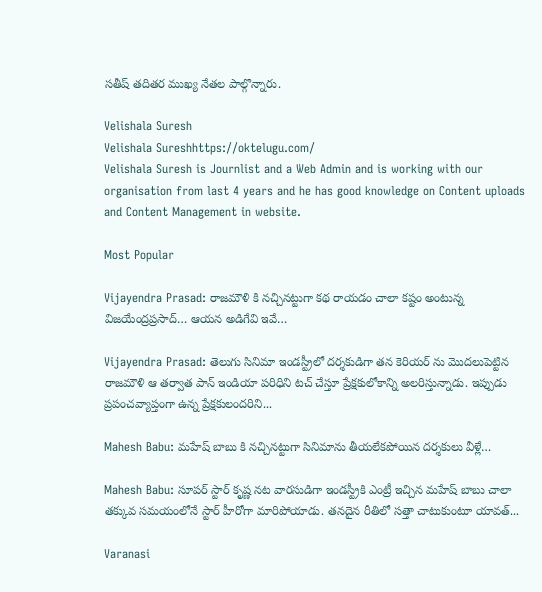సతీష్ తదితర ముఖ్య నేతల పాల్గొన్నారు.

Velishala Suresh
Velishala Sureshhttps://oktelugu.com/
Velishala Suresh is Journlist and a Web Admin and is working with our organisation from last 4 years and he has good knowledge on Content uploads and Content Management in website.

Most Popular

Vijayendra Prasad: రాజమౌళి కి నచ్చినట్టుగా కథ రాయడం చాలా కష్టం అంటున్న విజయేంద్రప్రసాద్… ఆయన అడిగేవి ఇవే…

Vijayendra Prasad: తెలుగు సినిమా ఇండస్ట్రీలో దర్శకుడిగా తన కెరియర్ ను మొదలుపెట్టిన రాజమౌళి ఆ తర్వాత పాన్ ఇండియా పరిధిని టచ్ చేస్తూ ప్రేక్షకులోకాన్ని అలరిస్తున్నాడు. ఇప్పుడు ప్రపంచవ్యాప్తంగా ఉన్న ప్రేక్షకులందరిని...

Mahesh Babu: మహేష్ బాబు కి నచ్చినట్టుగా సినిమాను తీయలేకపోయిన దర్శకులు వీళ్లే…

Mahesh Babu: సూపర్ స్టార్ కృష్ణ నట వారసుడిగా ఇండస్ట్రీకి ఎంట్రీ ఇచ్చిన మహేష్ బాబు చాలా తక్కువ సమయంలోనే స్టార్ హీరోగా మారిపోయాడు. తనదైన రీతిలో సత్తా చాటుకుంటూ యావత్...

Varanasi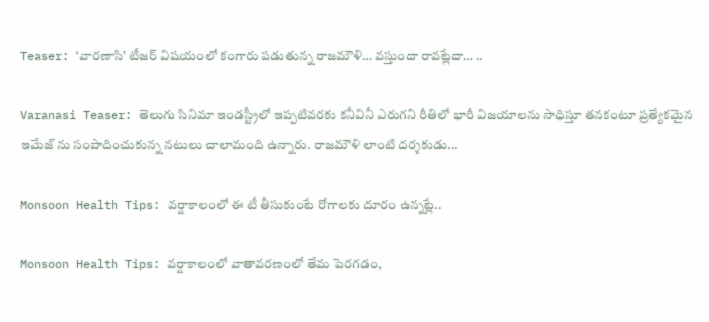Teaser: ‘వారణాసి’ టీజర్ విషయంలో కంగారు పడుతున్న రాజమౌళి… వస్తుందా రావట్లేదా… ..

Varanasi Teaser: తెలుగు సినిమా ఇండస్ట్రీలో ఇప్పటివరకు కనీవినీ ఎరుగని రీతిలో భారీ విజయాలను సాధిస్తూ తనకంటూ ప్రత్యేకమైన ఇమేజ్ ను సంపాదించుకున్న నటులు చాలామంది ఉన్నారు. రాజమౌళి లాంటి దర్శకుడు...

Monsoon Health Tips: వర్షాకాలంలో ఈ టీ తీసుకుంటే రోగాలకు దూరం ఉన్నట్లే..

Monsoon Health Tips: వర్షాకాలంలో వాతావరణంలో తేమ పెరగడం,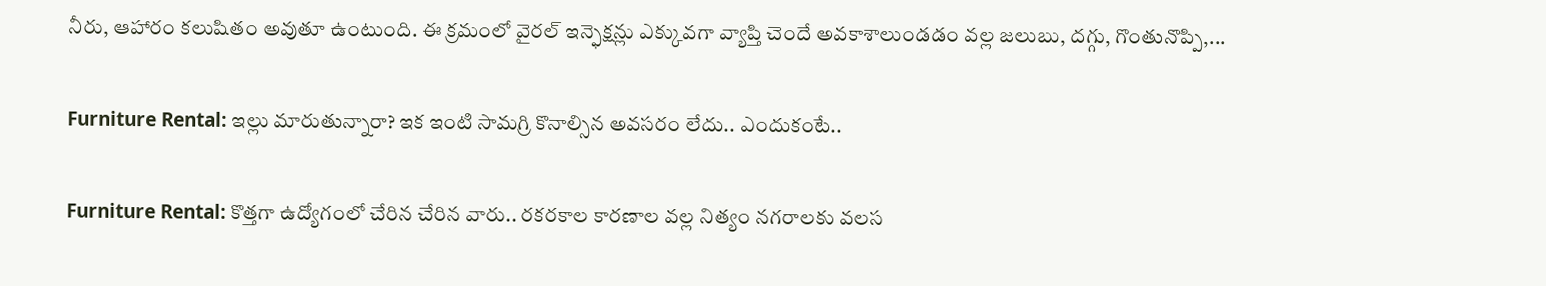నీరు, ఆహారం కలుషితం అవుతూ ఉంటుంది. ఈ క్రమంలో వైరల్ ఇన్ఫెక్షన్లు ఎక్కువగా వ్యాప్తి చెందే అవకాశాలుండడం వల్ల జలుబు, దగ్గు, గొంతునొప్పి,...

Furniture Rental: ఇల్లు మారుతున్నారా? ఇక ఇంటి సామగ్రి కొనాల్సిన అవసరం లేదు.. ఎందుకంటే..

Furniture Rental: కొత్తగా ఉద్యోగంలో చేరిన చేరిన వారు.. రకరకాల కారణాల వల్ల నిత్యం నగరాలకు వలస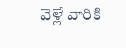వెళ్లే వారికి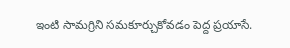ఇంటి సామగ్రిని సమకూర్చుకోవడం పెద్ద ప్రయాసే.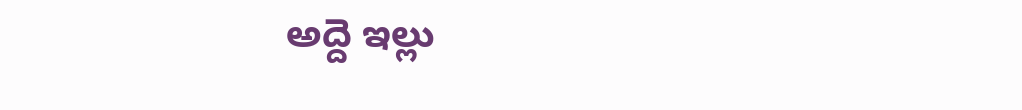అద్దె ఇల్లు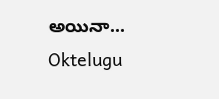అయినా...
Oktelugu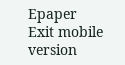Epaper
Exit mobile version